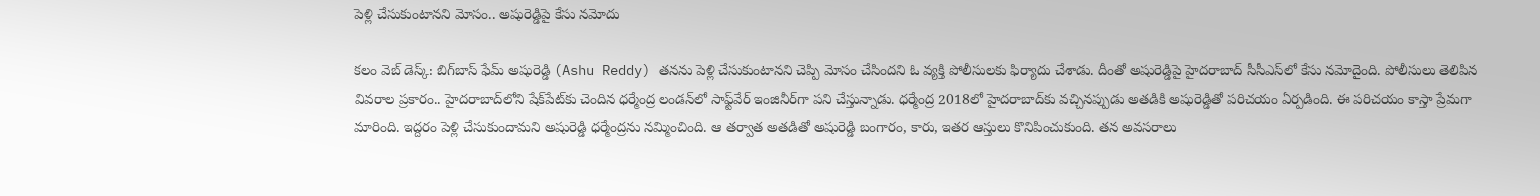పెళ్లి చేసుకుంటాన‌ని మోసం.. అషురెడ్డిపై కేసు న‌మోదు

క‌లం వెబ్ డెస్క్: బిగ్‌బాస్ ఫేమ్ అషురెడ్డి (Ashu Reddy) త‌న‌ను పెళ్లి చేసుకుంటాన‌ని చెప్పి మోసం చేసింద‌ని ఓ వ్య‌క్తి పోలీసుల‌కు ఫిర్యాదు చేశాడు. దీంతో అషురెడ్డిపై హైదరాబాద్‌ సీసీఎస్‌లో కేసు నమోదైంది. పోలీసులు తెలిపిన వివ‌రాల ప్ర‌కారం.. హైద‌రాబాద్‌లోని షేక్‌పేట్‌కు చెందిన ధ‌ర్మేంద్ర లండ‌న్‌లో సాఫ్ట్‌వేర్ ఇంజినీర్‌గా ప‌ని చేస్తున్నాడు. ధ‌ర్మేంద్ర 2018లో హైద‌రాబాద్‌కు వ‌చ్చిన‌ప్పుడు అత‌డికి అషురెడ్డితో ప‌రిచ‌యం ఏర్ప‌డింది. ఈ ప‌రిచ‌యం కాస్తా ప్రేమ‌గా మారింది. ఇద్ద‌రం పెళ్లి చేసుకుందామ‌ని అషురెడ్డి ధ‌ర్మేంద్ర‌ను న‌మ్మించింది. ఆ త‌ర్వాత అత‌డితో అషురెడ్డి బంగారం, కారు, ఇత‌ర ఆస్తులు కొనిపించుకుంది. త‌న అవ‌స‌రాలు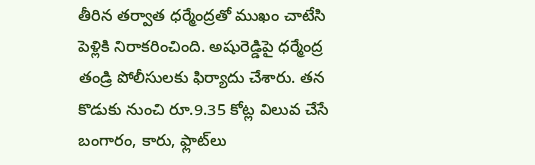తీరిన త‌ర్వాత ధ‌ర్మేంద్ర‌తో ముఖం చాటేసి పెళ్లికి నిరాక‌రించింది. అషురెడ్డిపై ధ‌ర్మేంద్ర తండ్రి పోలీసుల‌కు ఫిర్యాదు చేశారు. త‌న కొడుకు నుంచి రూ.9.35 కోట్ల విలువ చేసే బంగారం, కారు, ఫ్లాట్‌లు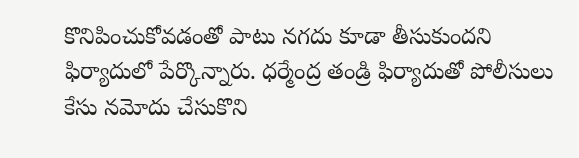కొనిపించుకోవ‌డంతో పాటు న‌గ‌దు కూడా తీసుకుంద‌ని ఫిర్యాదులో పేర్కొన్నారు. ధర్మేంద్ర తండ్రి ఫిర్యాదుతో పోలీసులు కేసు న‌మోదు చేసుకొని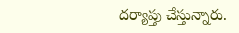ద‌ర్యాప్తు చేస్తున్నారు.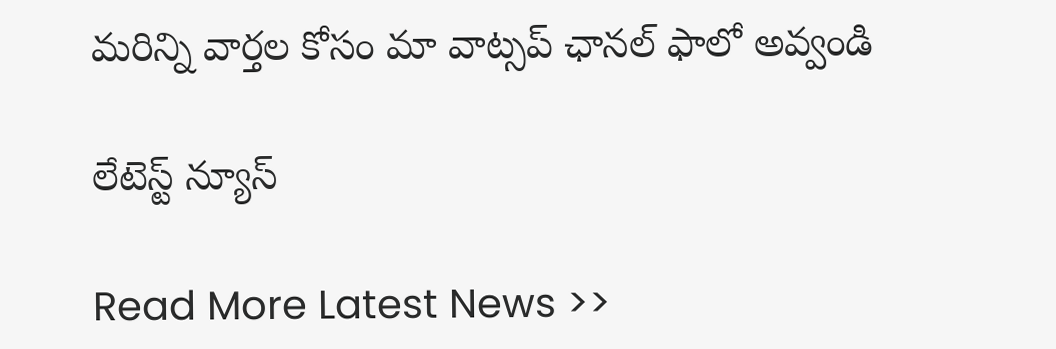మ‌రిన్ని వార్త‌ల కోసం మా వాట్స‌ప్ ఛాన‌ల్ ఫాలో అవ్వండి

లేటెస్ట్ న్యూస్‌

Read More Latest News >>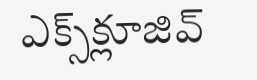ఎక్స్‌క్లూజివ్‌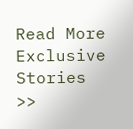Read More Exclusive Stories >>